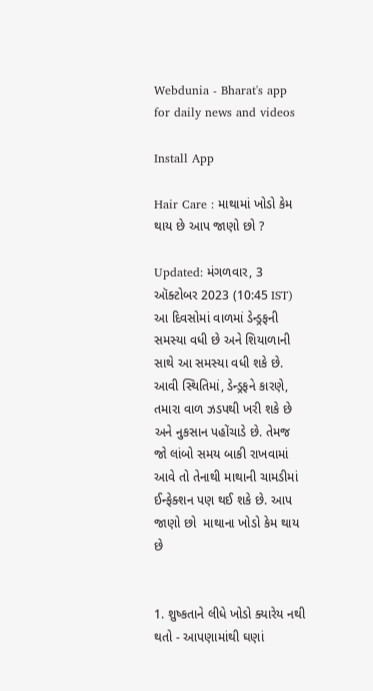Webdunia - Bharat's app for daily news and videos

Install App

Hair Care : માથામાં ખોડો કેમ થાય છે આપ જાણો છો ?

Updated: મંગળવાર, 3 ઑક્ટોબર 2023 (10:45 IST)
આ દિવસોમાં વાળમાં ડેન્ડ્રફની સમસ્યા વધી છે અને શિયાળાની સાથે આ સમસ્યા વધી શકે છે. આવી સ્થિતિમાં, ડેન્ડ્રફને કારણે, તમારા વાળ ઝડપથી ખરી શકે છે અને નુકસાન પહોંચાડે છે. તેમજ જો લાંબો સમય બાકી રાખવામાં આવે તો તેનાથી માથાની ચામડીમાં ઈન્ફેક્શન પણ થઈ શકે છે. આપ જાણો છો  માથાના ખોડો કેમ થાય છે


1. શુષ્કતાને લીધે ખોડો ક્યારેય નથી થતો - આપણામાંથી ઘણાં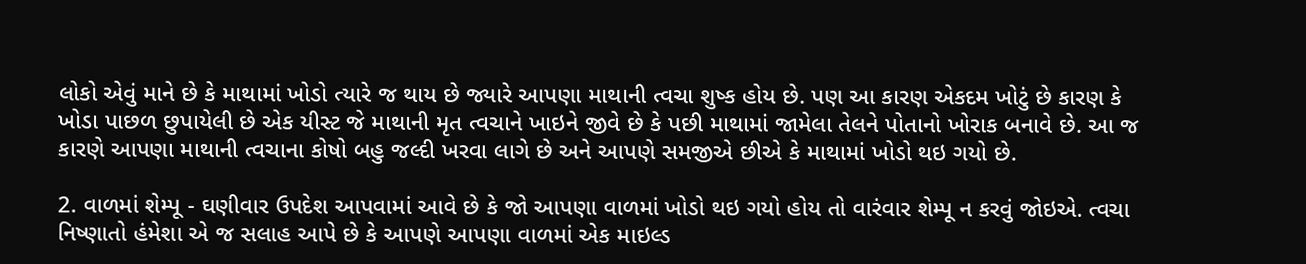લોકો એવું માને છે કે માથામાં ખોડો ત્યારે જ થાય છે જ્યારે આપણા માથાની ત્વચા શુષ્ક હોય છે. પણ આ કારણ એકદમ ખોટું છે કારણ કે ખોડા પાછળ છુપાયેલી છે એક યીસ્ટ જે માથાની મૃત ત્વચાને ખાઇને જીવે છે કે પછી માથામાં જામેલા તેલને પોતાનો ખોરાક બનાવે છે. આ જ કારણે આપણા માથાની ત્વચાના કોષો બહુ જલ્દી ખરવા લાગે છે અને આપણે સમજીએ છીએ કે માથામાં ખોડો થઇ ગયો છે.

2. વાળમાં શેમ્પૂ - ઘણીવાર ઉપદેશ આપવામાં આવે છે કે જો આપણા વાળમાં ખોડો થઇ ગયો હોય તો વારંવાર શેમ્પૂ ન કરવું જોઇએ. ત્વચા નિષ્ણાતો હંમેશા એ જ સલાહ આપે છે કે આપણે આપણા વાળમાં એક માઇલ્ડ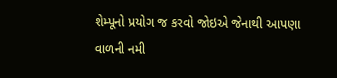શેમ્પૂનો પ્રયોગ જ કરવો જોઇએ જેનાથી આપણા વાળની નમી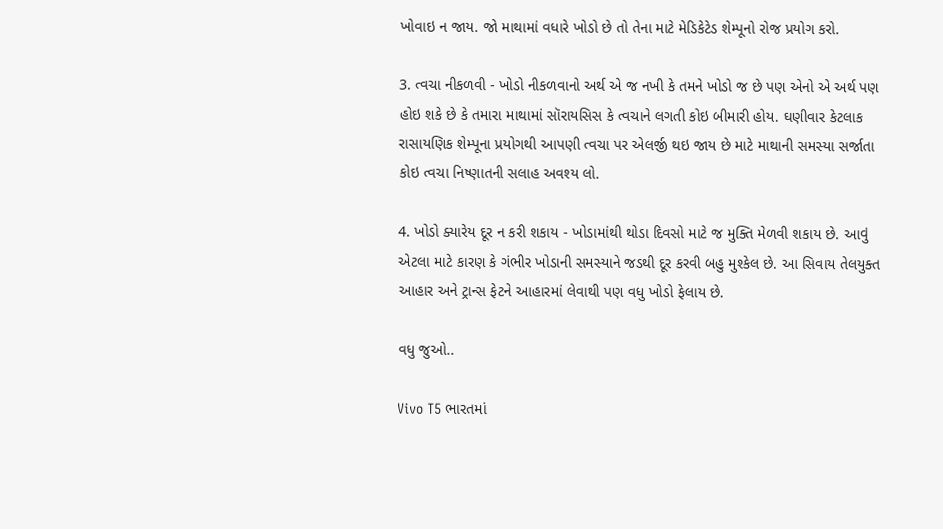ખોવાઇ ન જાય. જો માથામાં વધારે ખોડો છે તો તેના માટે મેડિકેટેડ શેમ્પૂનો રોજ પ્રયોગ કરો.

3. ત્વચા નીકળવી - ખોડો નીકળવાનો અર્થ એ જ નખી કે તમને ખોડો જ છે પણ એનો એ અર્થ પણ હોઇ શકે છે કે તમારા માથામાં સૉરાયસિસ કે ત્વચાને લગતી કોઇ બીમારી હોય. ઘણીવાર કેટલાક રાસાયણિક શેમ્પૂના પ્રયોગથી આપણી ત્વચા પર એલર્જી થઇ જાય છે માટે માથાની સમસ્યા સર્જાતા કોઇ ત્વચા નિષ્ણાતની સલાહ અવશ્ય લો.

4. ખોડો ક્યારેય દૂર ન કરી શકાય - ખોડામાંથી થોડા દિવસો માટે જ મુક્તિ મેળવી શકાય છે. આવું એટલા માટે કારણ કે ગંભીર ખોડાની સમસ્યાને જડથી દૂર કરવી બહુ મુશ્કેલ છે. આ સિવાય તેલયુક્ત આહાર અને ટ્રાન્સ ફેટને આહારમાં લેવાથી પણ વધુ ખોડો ફેલાય છે.

વધુ જુઓ..

Vivo T5 ભારતમાં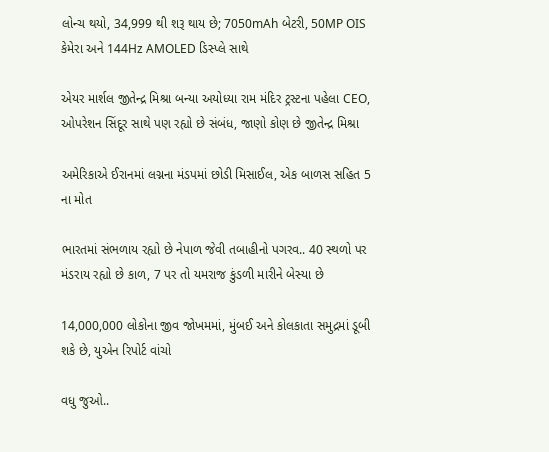લોન્ચ થયો, 34,999 થી શરૂ થાય છે; 7050mAh બેટરી, 50MP OIS કેમેરા અને 144Hz AMOLED ડિસ્પ્લે સાથે

એયર માર્શલ જીતેન્દ્ર મિશ્રા બન્યા અયોધ્યા રામ મંદિર ટ્રસ્ટના પહેલા CEO, ઓપરેશન સિંદૂર સાથે પણ રહ્યો છે સંબંધ, જાણો કોણ છે જીતેન્દ્ર મિશ્રા

અમેરિકાએ ઈરાનમાં લગ્નના મંડપમાં છોડી મિસાઈલ, એક બાળસ સહિત 5 ના મોત

ભારતમાં સંભળાય રહ્યો છે નેપાળ જેવી તબાહીનો પગરવ.. 40 સ્થળો પર મંડરાય રહ્યો છે કાળ, 7 પર તો યમરાજ કુંડળી મારીને બેસ્યા છે

14,000,000 લોકોના જીવ જોખમમાં, મુંબઈ અને કોલકાતા સમુદ્રમાં ડૂબી શકે છે, યુએન રિપોર્ટ વાંચો

વધુ જુઓ..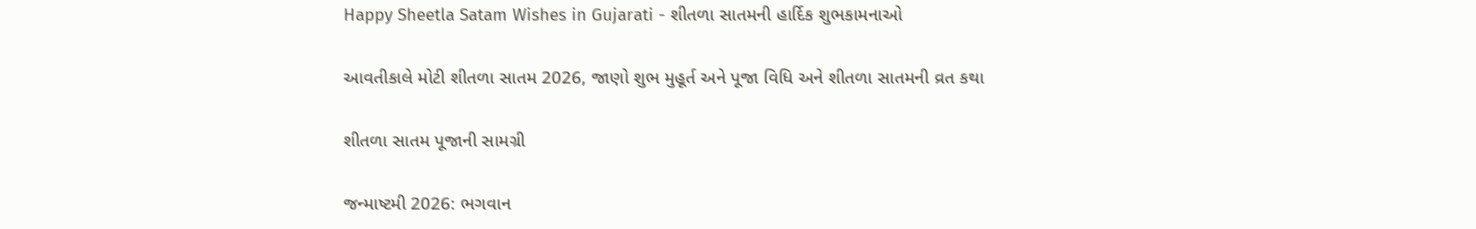Happy Sheetla Satam Wishes in Gujarati - શીતળા સાતમની હાર્દિક શુભકામનાઓ

આવતીકાલે મોટી શીતળા સાતમ 2026, જાણો શુભ મુહૂર્ત અને પૂજા વિધિ અને શીતળા સાતમની વ્રત કથા

શીતળા સાતમ પૂજાની સામગ્રી

જન્માષ્ટમી 2026: ભગવાન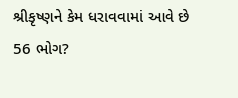શ્રીકૃષ્ણને કેમ ધરાવવામાં આવે છે 56 ભોગ?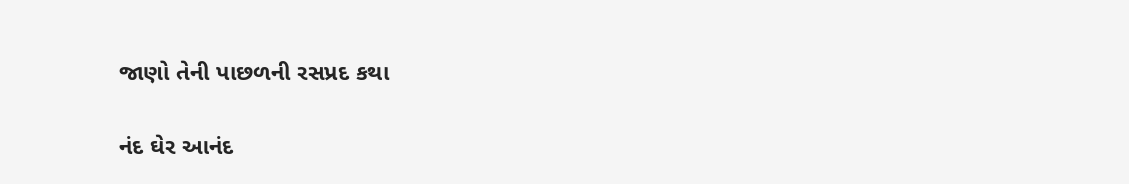જાણો તેની પાછળની રસપ્રદ કથા

નંદ ઘેર આનંદ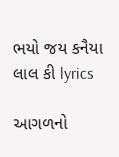ભયો જય કનૈયા લાલ કી lyrics

આગળનો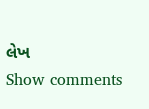લેખ
Show comments